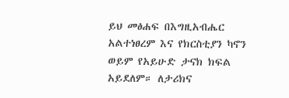ይህ መፅሐፍ በእግዚአብሔር አልተነፀረም እና የክርስቲያን ካኖን ወይም የአይሁድ ታናክ ክፍል አይደለም። ለታሪክና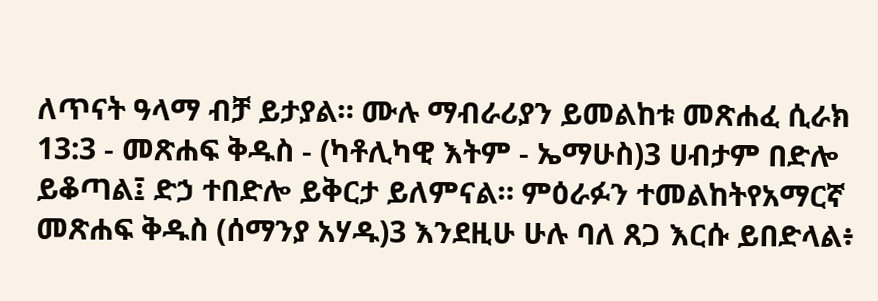ለጥናት ዓላማ ብቻ ይታያል። ሙሉ ማብራሪያን ይመልከቱ መጽሐፈ ሲራክ 13:3 - መጽሐፍ ቅዱስ - (ካቶሊካዊ እትም - ኤማሁስ)3 ሀብታም በድሎ ይቆጣል፤ ድኃ ተበድሎ ይቅርታ ይለምናል። ምዕራፉን ተመልከትየአማርኛ መጽሐፍ ቅዱስ (ሰማንያ አሃዱ)3 እንደዚሁ ሁሉ ባለ ጸጋ እርሱ ይበድላል፥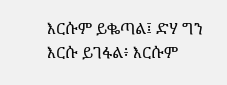እርሱም ይቈጣል፤ ድሃ ግን እርሱ ይገፋል፥ እርሱም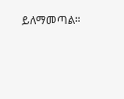ይለማመጣል።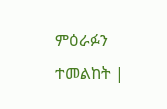ምዕራፉን ተመልከት |